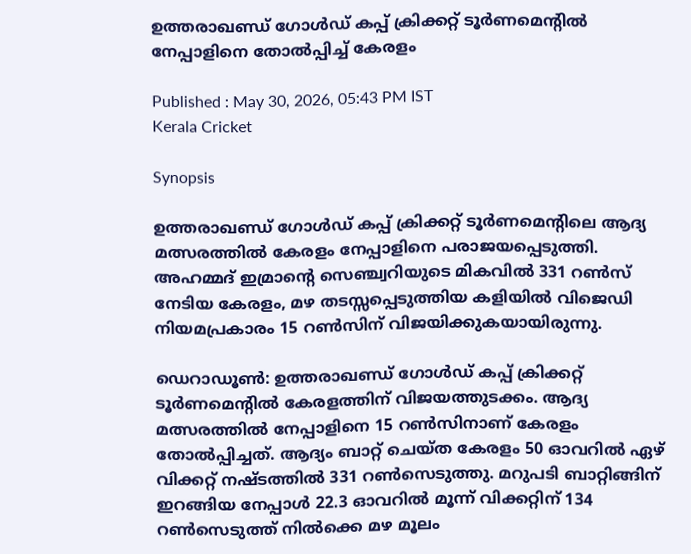ഉത്തരാഖണ്ഡ് ഗോള്‍ഡ് കപ്പ് ക്രിക്കറ്റ് ടൂര്‍ണമെന്റില്‍ നേപ്പാളിനെ തോല്‍പ്പിച്ച് കേരളം

Published : May 30, 2026, 05:43 PM IST
Kerala Cricket

Synopsis

ഉത്തരാഖണ്ഡ് ഗോള്‍ഡ് കപ്പ് ക്രിക്കറ്റ് ടൂര്‍ണമെന്റിലെ ആദ്യ മത്സരത്തിൽ കേരളം നേപ്പാളിനെ പരാജയപ്പെടുത്തി. അഹമ്മദ് ഇമ്രാന്റെ സെഞ്ച്വറിയുടെ മികവിൽ 331 റൺസ് നേടിയ കേരളം, മഴ തടസ്സപ്പെടുത്തിയ കളിയിൽ വിജെഡി നിയമപ്രകാരം 15 റൺസിന് വിജയിക്കുകയായിരുന്നു.

ഡെറാഡൂണ്‍: ഉത്തരാഖണ്ഡ് ഗോള്‍ഡ് കപ്പ് ക്രിക്കറ്റ് ടൂര്‍ണമെന്റില്‍ കേരളത്തിന് വിജയത്തുടക്കം. ആദ്യ മത്സരത്തില്‍ നേപ്പാളിനെ 15 റണ്‍സിനാണ് കേരളം തോല്‍പ്പിച്ചത്. ആദ്യം ബാറ്റ് ചെയ്ത കേരളം 50 ഓവറില്‍ ഏഴ് വിക്കറ്റ് നഷ്ടത്തില്‍ 331 റണ്‍സെടുത്തു. മറുപടി ബാറ്റിങ്ങിന് ഇറങ്ങിയ നേപ്പാള്‍ 22.3 ഓവറില്‍ മൂന്ന് വിക്കറ്റിന് 134 റണ്‍സെടുത്ത് നില്‍ക്കെ മഴ മൂലം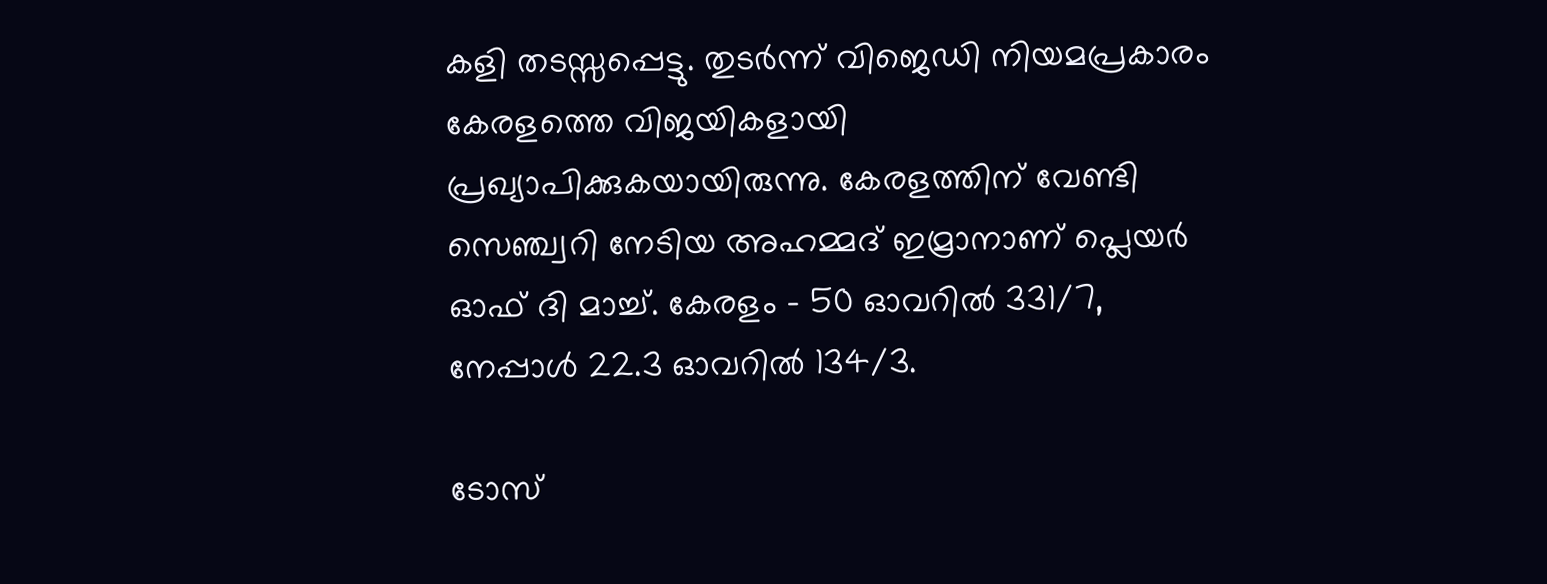കളി തടസ്സപ്പെട്ടു. തുടര്‍ന്ന് വിജെഡി നിയമപ്രകാരം കേരളത്തെ വിജയികളായി പ്രഖ്യാപിക്കുകയായിരുന്നു. കേരളത്തിന് വേണ്ടി സെഞ്ച്വറി നേടിയ അഹമ്മദ് ഇമ്രാനാണ് പ്ലെയര്‍ ഓഫ് ദി മാച്ച്. കേരളം - 50 ഓവറില്‍ 331/7, നേപ്പാള്‍ 22.3 ഓവറില്‍ 134/3.

ടോസ്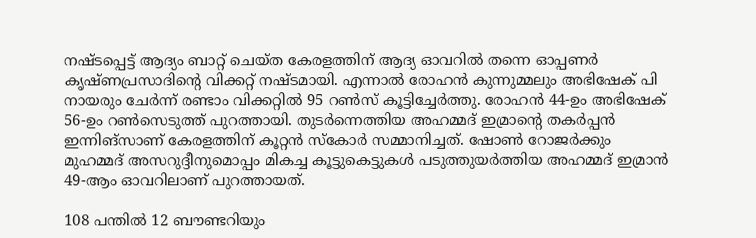നഷ്ടപ്പെട്ട് ആദ്യം ബാറ്റ് ചെയ്ത കേരളത്തിന് ആദ്യ ഓവറില്‍ തന്നെ ഓപ്പണര്‍ കൃഷ്ണപ്രസാദിന്റെ വിക്കറ്റ് നഷ്ടമായി. എന്നാല്‍ രോഹന്‍ കുന്നുമ്മലും അഭിഷേക് പി നായരും ചേര്‍ന്ന് രണ്ടാം വിക്കറ്റില്‍ 95 റണ്‍സ് കൂട്ടിച്ചേര്‍ത്തു. രോഹന്‍ 44-ഉം അഭിഷേക് 56-ഉം റണ്‍സെടുത്ത് പുറത്തായി. തുടര്‍ന്നെത്തിയ അഹമ്മദ് ഇമ്രാന്റെ തകര്‍പ്പന്‍ ഇന്നിങ്‌സാണ് കേരളത്തിന് കൂറ്റന്‍ സ്‌കോര്‍ സമ്മാനിച്ചത്. ഷോണ്‍ റോജര്‍ക്കും മുഹമ്മദ് അസറുദ്ദീനുമൊപ്പം മികച്ച കൂട്ടുകെട്ടുകള്‍ പടുത്തുയര്‍ത്തിയ അഹമ്മദ് ഇമ്രാന്‍ 49-ആം ഓവറിലാണ് പുറത്തായത്.

108 പന്തില്‍ 12 ബൗണ്ടറിയും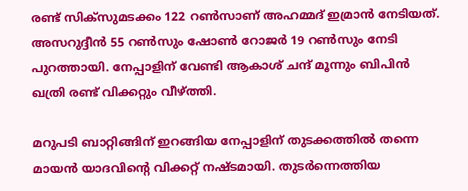രണ്ട് സിക്‌സുമടക്കം 122 റണ്‍സാണ് അഹമ്മദ് ഇമ്രാന്‍ നേടിയത്. അസറുദ്ദീന്‍ 55 റണ്‍സും ഷോണ്‍ റോജര്‍ 19 റണ്‍സും നേടി പുറത്തായി. നേപ്പാളിന് വേണ്ടി ആകാശ് ചന്ദ് മൂന്നും ബിപിന്‍ ഖത്രി രണ്ട് വിക്കറ്റും വീഴ്ത്തി.

മറുപടി ബാറ്റിങ്ങിന് ഇറങ്ങിയ നേപ്പാളിന് തുടക്കത്തില്‍ തന്നെ മായന്‍ യാദവിന്റെ വിക്കറ്റ് നഷ്ടമായി. തുടര്‍ന്നെത്തിയ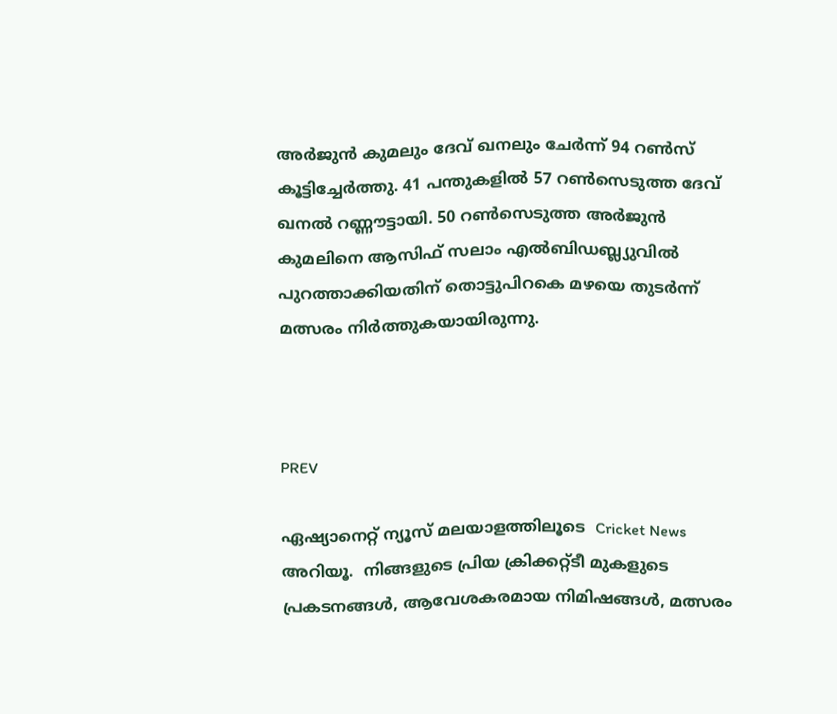അര്‍ജുന്‍ കുമലും ദേവ് ഖനലും ചേര്‍ന്ന് 94 റണ്‍സ് കൂട്ടിച്ചേര്‍ത്തു. 41 പന്തുകളില്‍ 57 റണ്‍സെടുത്ത ദേവ് ഖനല്‍ റണ്ണൗട്ടായി. 50 റണ്‍സെടുത്ത അര്‍ജുന്‍ കുമലിനെ ആസിഫ് സലാം എല്‍ബിഡബ്ല്യുവില്‍ പുറത്താക്കിയതിന് തൊട്ടുപിറകെ മഴയെ തുടര്‍ന്ന് മത്സരം നിര്‍ത്തുകയായിരുന്നു.



PREV

ഏഷ്യാനെറ്റ് ന്യൂസ് മലയാളത്തിലൂടെ  Cricket News അറിയൂ.  നിങ്ങളുടെ പ്രിയ ക്രിക്കറ്റ്ടീ മുകളുടെ പ്രകടനങ്ങൾ, ആവേശകരമായ നിമിഷങ്ങൾ, മത്സരം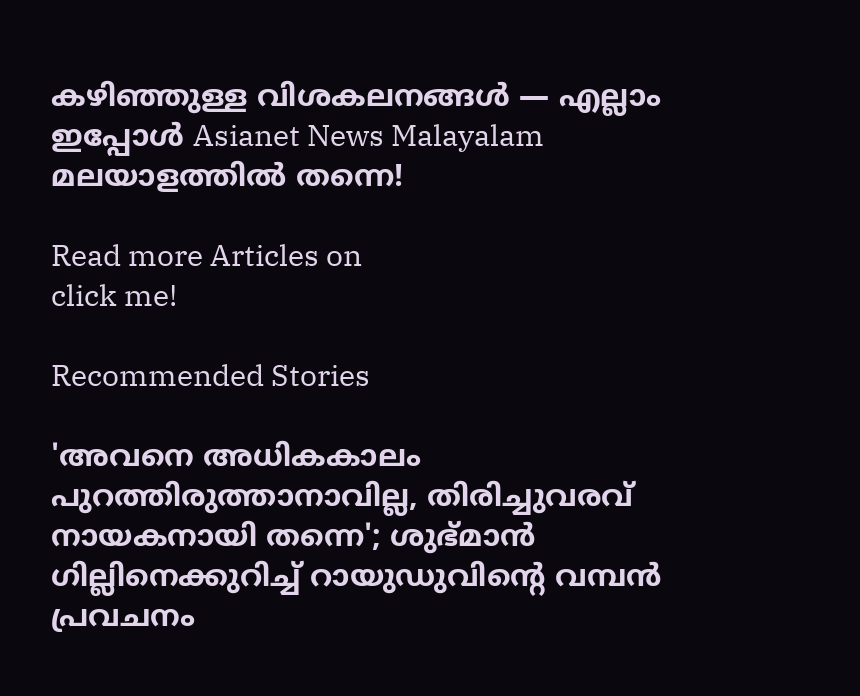കഴിഞ്ഞുള്ള വിശകലനങ്ങൾ — എല്ലാം ഇപ്പോൾ Asianet News Malayalam മലയാളത്തിൽ തന്നെ!

Read more Articles on
click me!

Recommended Stories

'അവനെ അധികകാലം പുറത്തിരുത്താനാവില്ല, തിരിച്ചുവരവ് നായകനായി തന്നെ'; ശുഭ്മാൻ ഗില്ലിനെക്കുറിച്ച് റായുഡുവിന്റെ വമ്പൻ പ്രവചനം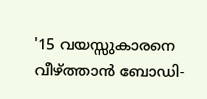'15 വയസ്സുകാരനെ വീഴ്ത്താൻ ബോഡി-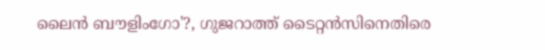ലൈൻ ബൗളിംഗോ'?, ഗുജറാത്ത് ടൈറ്റൻസിനെതിരെ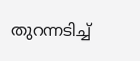തുറന്നടിച്ച്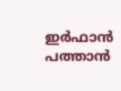ഇർഫാൻ പത്താൻ